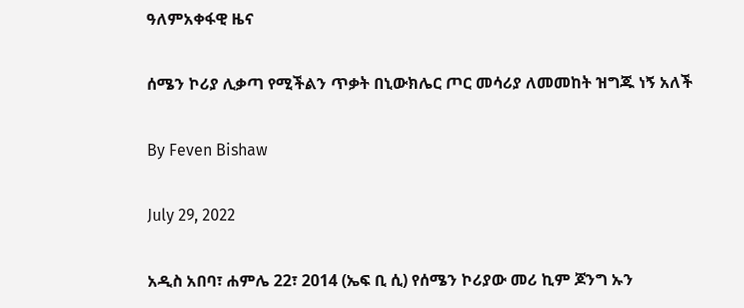ዓለምአቀፋዊ ዜና

ሰሜን ኮሪያ ሊቃጣ የሚችልን ጥቃት በኒውክሌር ጦር መሳሪያ ለመመከት ዝግጁ ነኝ አለች

By Feven Bishaw

July 29, 2022

አዲስ አበባ፣ ሐምሌ 22፣ 2014 (ኤፍ ቢ ሲ) የሰሜን ኮሪያው መሪ ኪም ጆንግ ኡን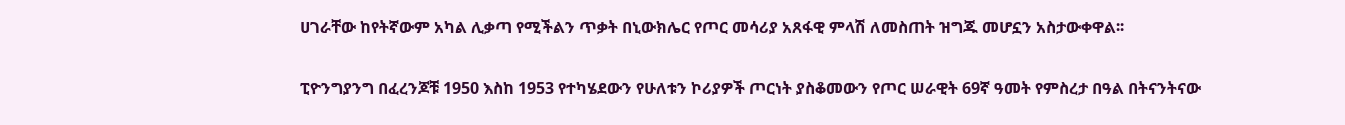ሀገራቸው ከየትኛውም አካል ሊቃጣ የሚችልን ጥቃት በኒውክሌር የጦር መሳሪያ አጸፋዊ ምላሽ ለመስጠት ዝግጁ መሆኗን አስታውቀዋል፡፡

ፒዮንግያንግ በፈረንጆቹ 1950 እስከ 1953 የተካሄደውን የሁለቱን ኮሪያዎች ጦርነት ያስቆመውን የጦር ሠራዊት 69ኛ ዓመት የምስረታ በዓል በትናንትናው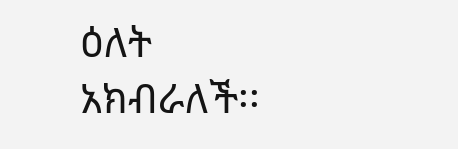ዕለት አክብራለች፡፡